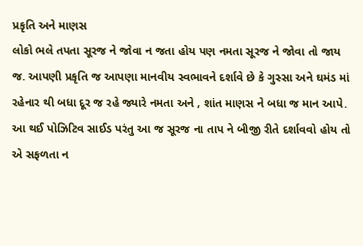પ્રકૃતિ અને માણસ
લોકો ભલે તપતા સૂરજ ને જોવા ન જતા હોય પણ નમતા સૂરજ ને જોવા તો જાય જ. આપણી પ્રકૃતિ જ આપણા માનવીય સ્વભાવને દર્શાવે છે કે ગુસ્સા અને ઘમંડ માં રહેનાર થી બધા દૂર જ રહે જ્યારે નમતા અને , શાંત માણસ ને બધા જ માન આપે.
આ થઈ પોઝિટિવ સાઈડ પરંતુ આ જ સૂરજ ના તાપ ને બીજી રીતે દર્શાવવો હોય તો એ સફળતા ન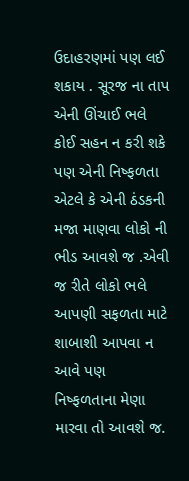ઉદાહરણમાં પણ લઈ શકાય . સૂરજ ના તાપ એની ઊંચાઈ ભલે કોઈ સહન ન કરી શકે પણ એની નિષ્ફળતા એટલે કે એની ઠંડકની મજા માણવા લોકો ની ભીડ આવશે જ .એવી જ રીતે લોકો ભલે આપણી સફળતા માટે શાબાશી આપવા ન આવે પણ નિષ્ફળતાના મેણા મારવા તો આવશે જ.